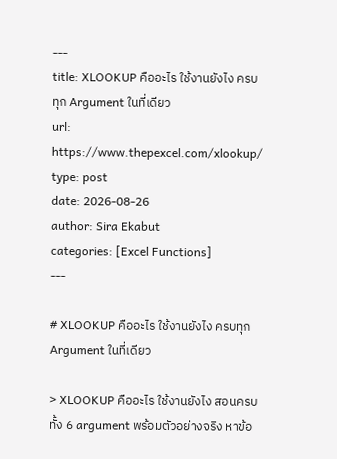---
title: XLOOKUP คืออะไร ใช้งานยังไง ครบทุก Argument ในที่เดียว
url: https://www.thepexcel.com/xlookup/
type: post
date: 2026-08-26
author: Sira Ekabut
categories: [Excel Functions]
---

# XLOOKUP คืออะไร ใช้งานยังไง ครบทุก Argument ในที่เดียว

> XLOOKUP คืออะไร ใช้งานยังไง สอนครบทั้ง 6 argument พร้อมตัวอย่างจริง หาข้อ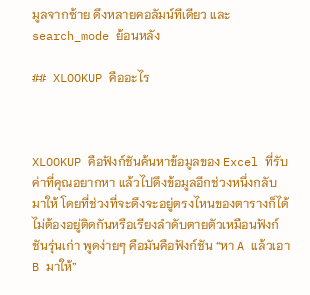มูลจากซ้าย ดึงหลายคอลัมน์ทีเดียว และ search_mode ย้อนหลัง

## XLOOKUP คืออะไร



XLOOKUP คือฟังก์ชันค้นหาข้อมูลของ Excel ที่รับค่าที่คุณอยากหา แล้วไปดึงข้อมูลอีกช่วงหนึ่งกลับมาให้ โดยที่ช่วงที่จะดึงจะอยู่ตรงไหนของตารางก็ได้ ไม่ต้องอยู่ติดกันหรือเรียงลำดับตายตัวเหมือนฟังก์ชันรุ่นเก่า พูดง่ายๆ คือมันคือฟังก์ชัน “หา A แล้วเอา B มาให้”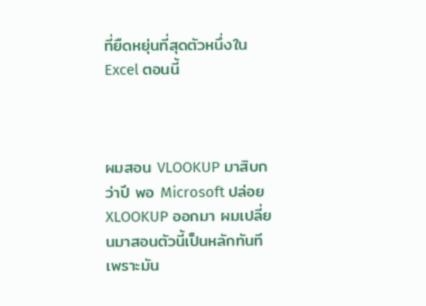ที่ยืดหยุ่นที่สุดตัวหนึ่งใน Excel ตอนนี้



ผมสอน VLOOKUP มาสิบกว่าปี พอ Microsoft ปล่อย XLOOKUP ออกมา ผมเปลี่ยนมาสอนตัวนี้เป็นหลักทันที เพราะมัน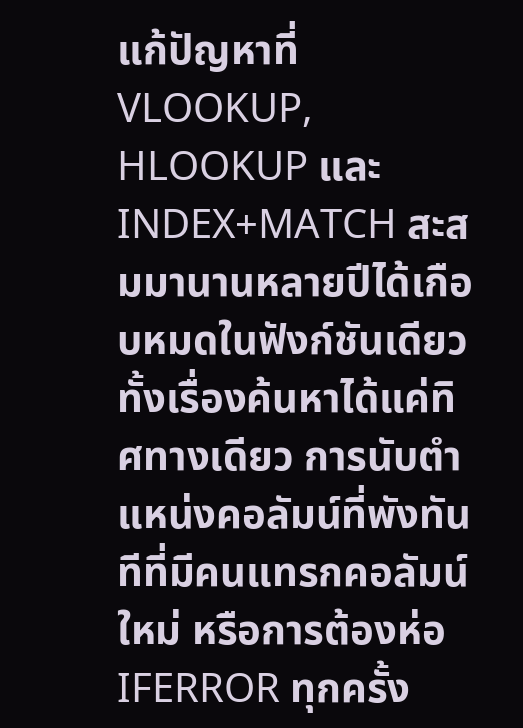แก้ปัญหาที่ VLOOKUP, HLOOKUP และ INDEX+MATCH สะสมมานานหลายปีได้เกือบหมดในฟังก์ชันเดียว ทั้งเรื่องค้นหาได้แค่ทิศทางเดียว การนับตำแหน่งคอลัมน์ที่พังทันทีที่มีคนแทรกคอลัมน์ใหม่ หรือการต้องห่อ IFERROR ทุกครั้ง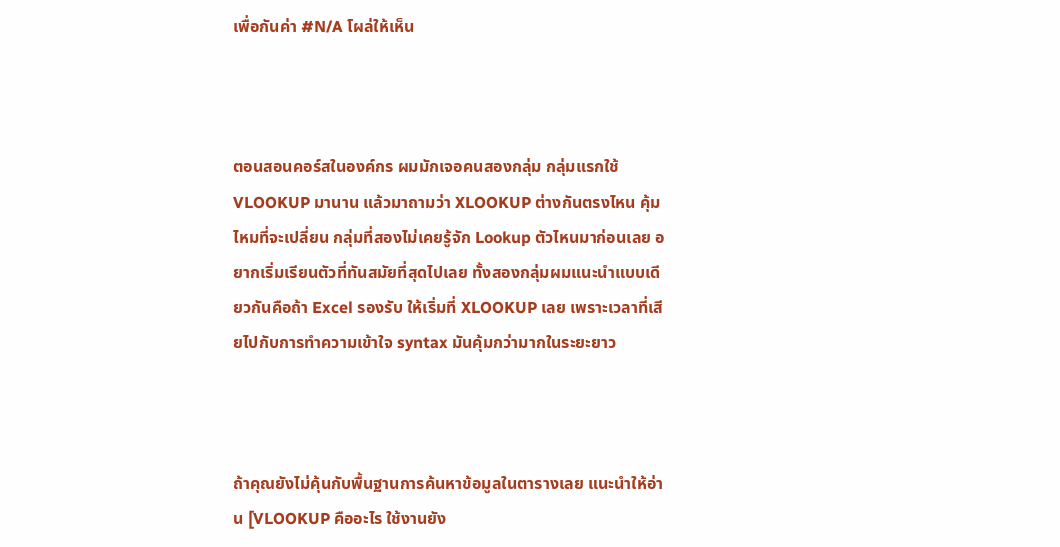เพื่อกันค่า #N/A โผล่ให้เห็น



ตอนสอนคอร์สในองค์กร ผมมักเจอคนสองกลุ่ม กลุ่มแรกใช้ VLOOKUP มานาน แล้วมาถามว่า XLOOKUP ต่างกันตรงไหน คุ้มไหมที่จะเปลี่ยน กลุ่มที่สองไม่เคยรู้จัก Lookup ตัวไหนมาก่อนเลย อยากเริ่มเรียนตัวที่ทันสมัยที่สุดไปเลย ทั้งสองกลุ่มผมแนะนำแบบเดียวกันคือถ้า Excel รองรับ ให้เริ่มที่ XLOOKUP เลย เพราะเวลาที่เสียไปกับการทำความเข้าใจ syntax มันคุ้มกว่ามากในระยะยาว



ถ้าคุณยังไม่คุ้นกับพื้นฐานการค้นหาข้อมูลในตารางเลย แนะนำให้อ่าน [VLOOKUP คืออะไร ใช้งานยัง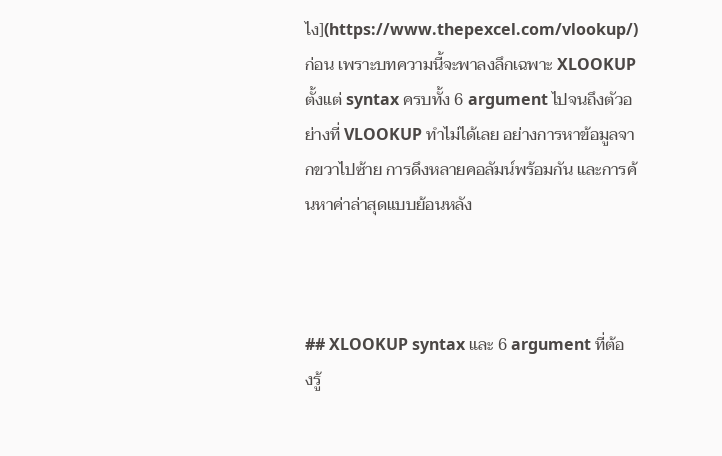ไง](https://www.thepexcel.com/vlookup/) ก่อน เพราะบทความนี้จะพาลงลึกเฉพาะ XLOOKUP ตั้งแต่ syntax ครบทั้ง 6 argument ไปจนถึงตัวอย่างที่ VLOOKUP ทำไม่ได้เลย อย่างการหาข้อมูลจากขวาไปซ้าย การดึงหลายคอลัมน์พร้อมกัน และการค้นหาค่าล่าสุดแบบย้อนหลัง



## XLOOKUP syntax และ 6 argument ที่ต้องรู้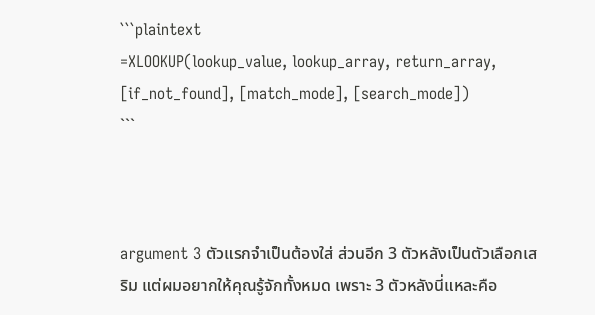```plaintext
=XLOOKUP(lookup_value, lookup_array, return_array, [if_not_found], [match_mode], [search_mode])
```



argument 3 ตัวแรกจำเป็นต้องใส่ ส่วนอีก 3 ตัวหลังเป็นตัวเลือกเสริม แต่ผมอยากให้คุณรู้จักทั้งหมด เพราะ 3 ตัวหลังนี่แหละคือ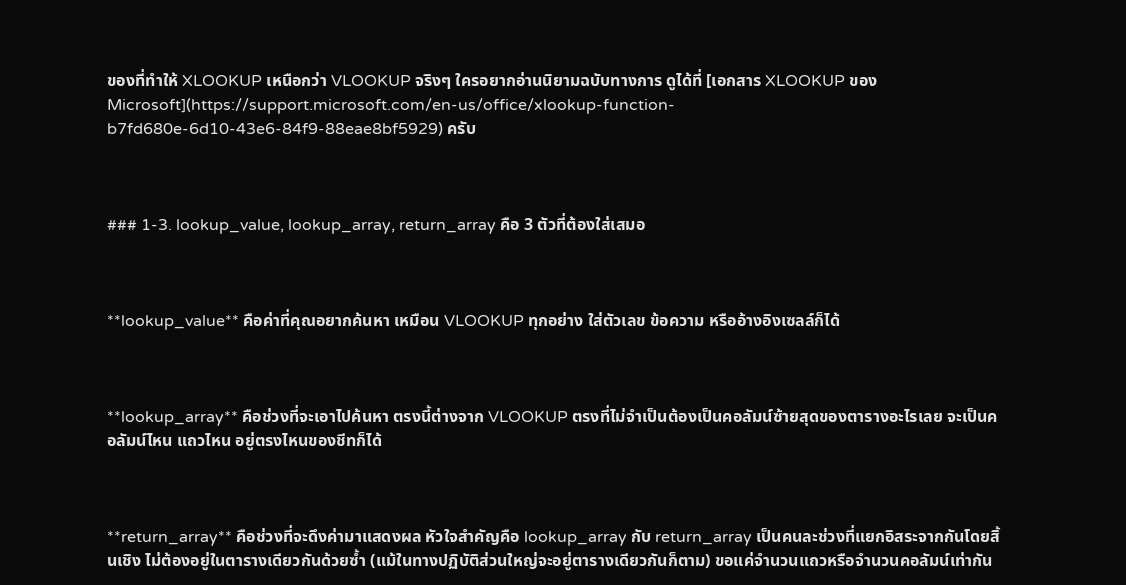ของที่ทำให้ XLOOKUP เหนือกว่า VLOOKUP จริงๆ ใครอยากอ่านนิยามฉบับทางการ ดูได้ที่ [เอกสาร XLOOKUP ของ Microsoft](https://support.microsoft.com/en-us/office/xlookup-function-b7fd680e-6d10-43e6-84f9-88eae8bf5929) ครับ



### 1-3. lookup_value, lookup_array, return_array คือ 3 ตัวที่ต้องใส่เสมอ



**lookup_value** คือค่าที่คุณอยากค้นหา เหมือน VLOOKUP ทุกอย่าง ใส่ตัวเลข ข้อความ หรืออ้างอิงเซลล์ก็ได้



**lookup_array** คือช่วงที่จะเอาไปค้นหา ตรงนี้ต่างจาก VLOOKUP ตรงที่ไม่จำเป็นต้องเป็นคอลัมน์ซ้ายสุดของตารางอะไรเลย จะเป็นคอลัมน์ไหน แถวไหน อยู่ตรงไหนของชีทก็ได้



**return_array** คือช่วงที่จะดึงค่ามาแสดงผล หัวใจสำคัญคือ lookup_array กับ return_array เป็นคนละช่วงที่แยกอิสระจากกันโดยสิ้นเชิง ไม่ต้องอยู่ในตารางเดียวกันด้วยซ้ำ (แม้ในทางปฏิบัติส่วนใหญ่จะอยู่ตารางเดียวกันก็ตาม) ขอแค่จำนวนแถวหรือจำนวนคอลัมน์เท่ากัน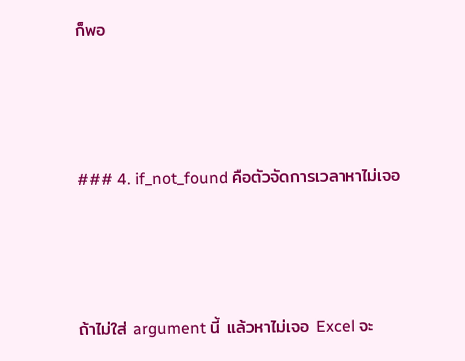ก็พอ



### 4. if_not_found คือตัวจัดการเวลาหาไม่เจอ



ถ้าไม่ใส่ argument นี้ แล้วหาไม่เจอ Excel จะ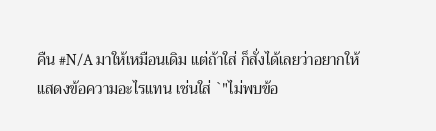คืน #N/A มาให้เหมือนเดิม แต่ถ้าใส่ ก็สั่งได้เลยว่าอยากให้แสดงข้อความอะไรแทน เช่นใส่ `"ไม่พบข้อ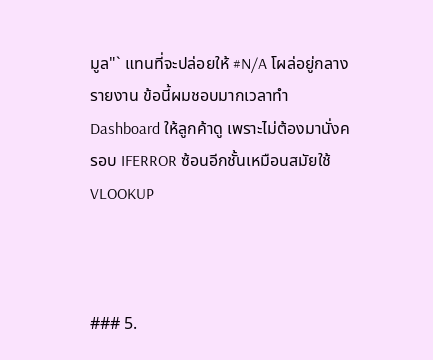มูล"` แทนที่จะปล่อยให้ #N/A โผล่อยู่กลางรายงาน ข้อนี้ผมชอบมากเวลาทำ Dashboard ให้ลูกค้าดู เพราะไม่ต้องมานั่งครอบ IFERROR ซ้อนอีกชั้นเหมือนสมัยใช้ VLOOKUP



### 5.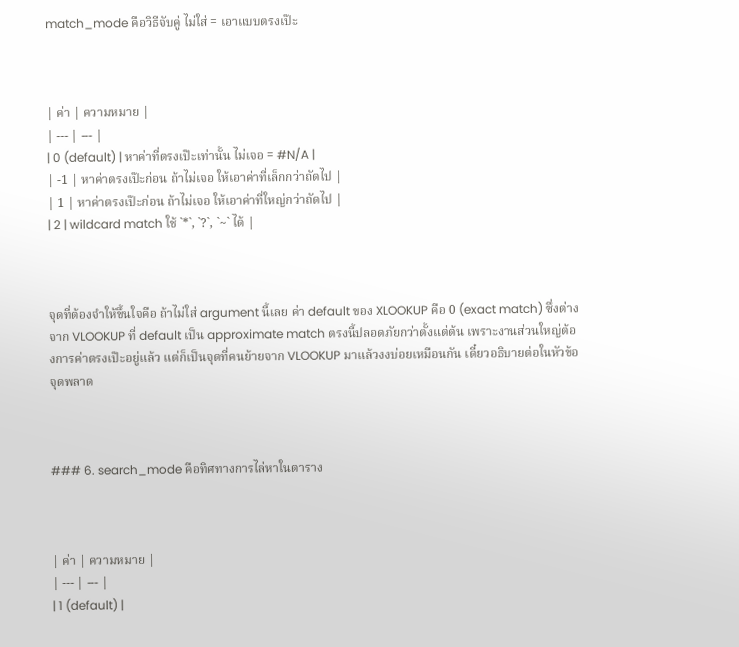match_mode คือวิธีจับคู่ ไม่ใส่ = เอาแบบตรงเป๊ะ



| ค่า | ความหมาย |
| --- | --- |
| 0 (default) | หาค่าที่ตรงเป๊ะเท่านั้น ไม่เจอ = #N/A |
| -1 | หาค่าตรงเป๊ะก่อน ถ้าไม่เจอ ให้เอาค่าที่เล็กกว่าถัดไป |
| 1 | หาค่าตรงเป๊ะก่อน ถ้าไม่เจอ ให้เอาค่าที่ใหญ่กว่าถัดไป |
| 2 | wildcard match ใช้ `*`, `?`, `~` ได้ |



จุดที่ต้องจำให้ขึ้นใจคือ ถ้าไม่ใส่ argument นี้เลย ค่า default ของ XLOOKUP คือ 0 (exact match) ซึ่งต่างจาก VLOOKUP ที่ default เป็น approximate match ตรงนี้ปลอดภัยกว่าตั้งแต่ต้น เพราะงานส่วนใหญ่ต้องการค่าตรงเป๊ะอยู่แล้ว แต่ก็เป็นจุดที่คนย้ายจาก VLOOKUP มาแล้วงงบ่อยเหมือนกัน เดี๋ยวอธิบายต่อในหัวข้อจุดพลาด



### 6. search_mode คือทิศทางการไล่หาในตาราง



| ค่า | ความหมาย |
| --- | --- |
| 1 (default) |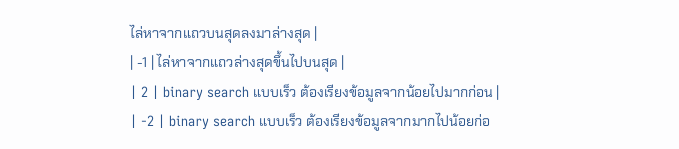ไล่หาจากแถวบนสุดลงมาล่างสุด |
| -1 | ไล่หาจากแถวล่างสุดขึ้นไปบนสุด |
| 2 | binary search แบบเร็ว ต้องเรียงข้อมูลจากน้อยไปมากก่อน |
| -2 | binary search แบบเร็ว ต้องเรียงข้อมูลจากมากไปน้อยก่อ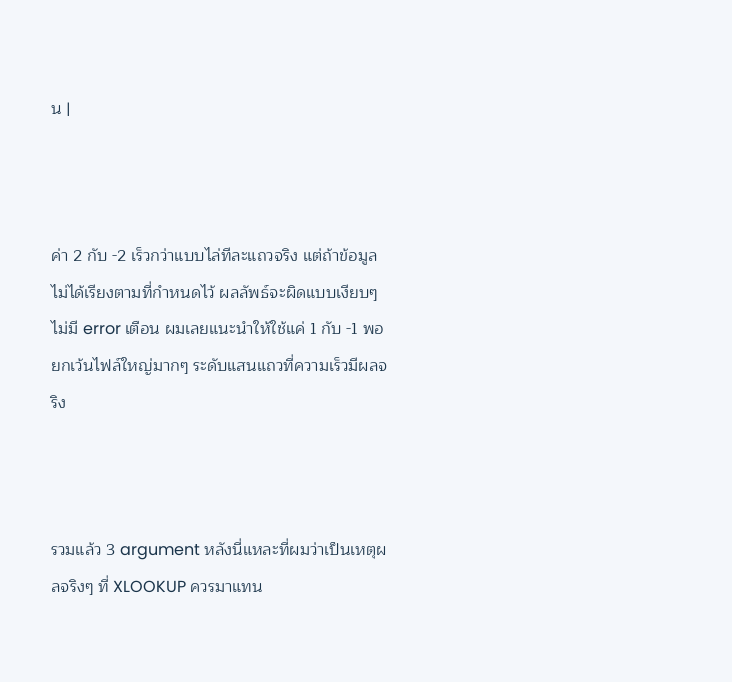น |



ค่า 2 กับ -2 เร็วกว่าแบบไล่ทีละแถวจริง แต่ถ้าข้อมูลไม่ได้เรียงตามที่กำหนดไว้ ผลลัพธ์จะผิดแบบเงียบๆ ไม่มี error เตือน ผมเลยแนะนำให้ใช้แค่ 1 กับ -1 พอ ยกเว้นไฟล์ใหญ่มากๆ ระดับแสนแถวที่ความเร็วมีผลจริง



รวมแล้ว 3 argument หลังนี่แหละที่ผมว่าเป็นเหตุผลจริงๆ ที่ XLOOKUP ควรมาแทน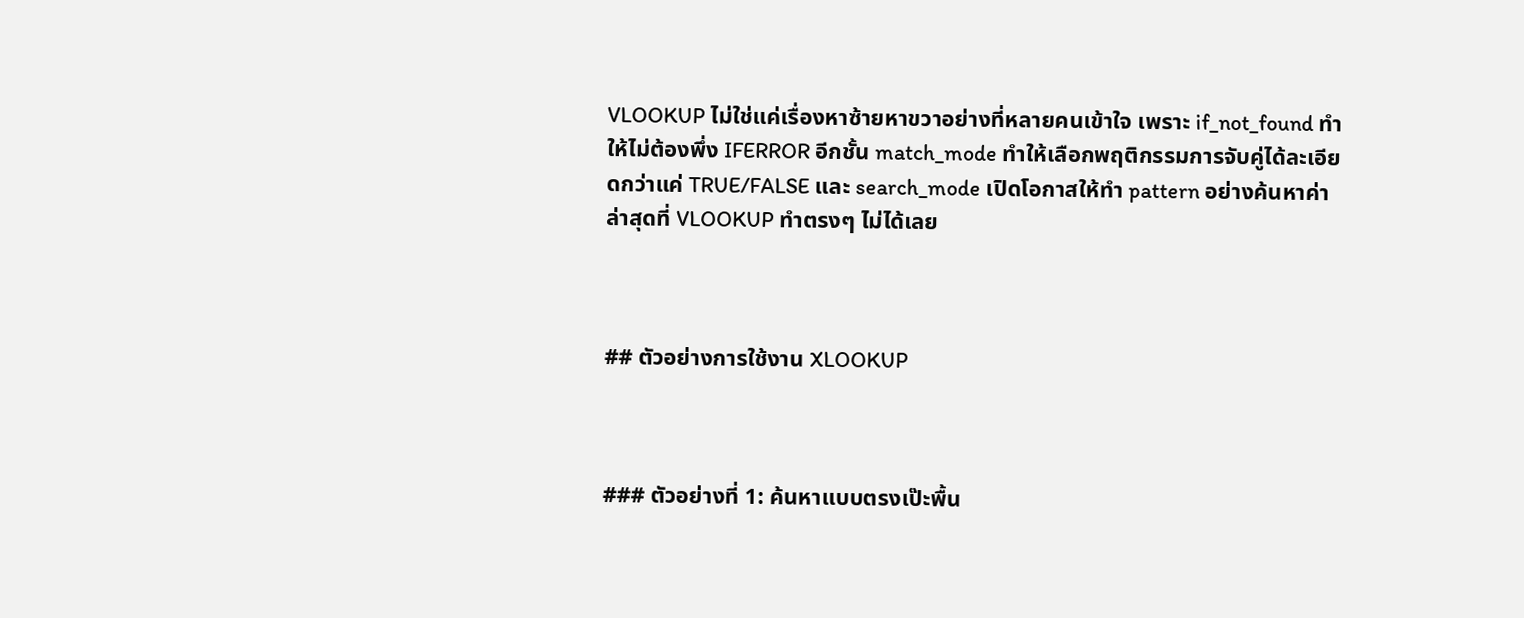VLOOKUP ไม่ใช่แค่เรื่องหาซ้ายหาขวาอย่างที่หลายคนเข้าใจ เพราะ if_not_found ทำให้ไม่ต้องพึ่ง IFERROR อีกชั้น match_mode ทำให้เลือกพฤติกรรมการจับคู่ได้ละเอียดกว่าแค่ TRUE/FALSE และ search_mode เปิดโอกาสให้ทำ pattern อย่างค้นหาค่าล่าสุดที่ VLOOKUP ทำตรงๆ ไม่ได้เลย



## ตัวอย่างการใช้งาน XLOOKUP



### ตัวอย่างที่ 1: ค้นหาแบบตรงเป๊ะพื้น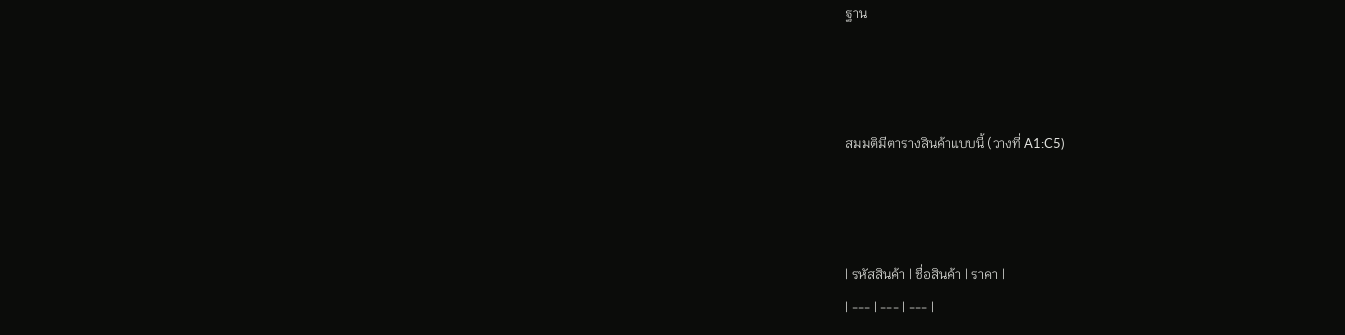ฐาน



สมมติมีตารางสินค้าแบบนี้ (วางที่ A1:C5)



| รหัสสินค้า | ชื่อสินค้า | ราคา |
| --- | --- | --- |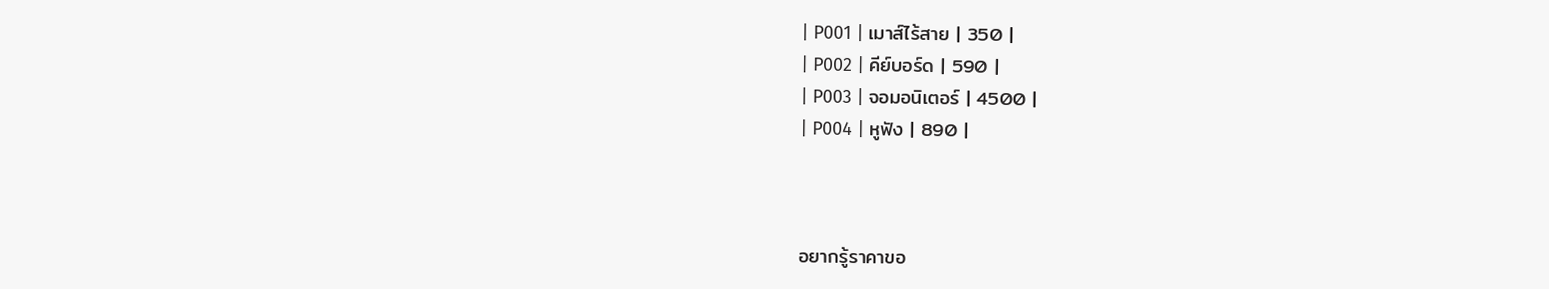| P001 | เมาส์ไร้สาย | 350 |
| P002 | คีย์บอร์ด | 590 |
| P003 | จอมอนิเตอร์ | 4500 |
| P004 | หูฟัง | 890 |



อยากรู้ราคาขอ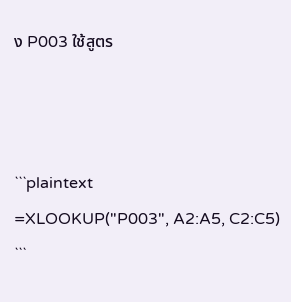ง P003 ใช้สูตร



```plaintext
=XLOOKUP("P003", A2:A5, C2:C5)
```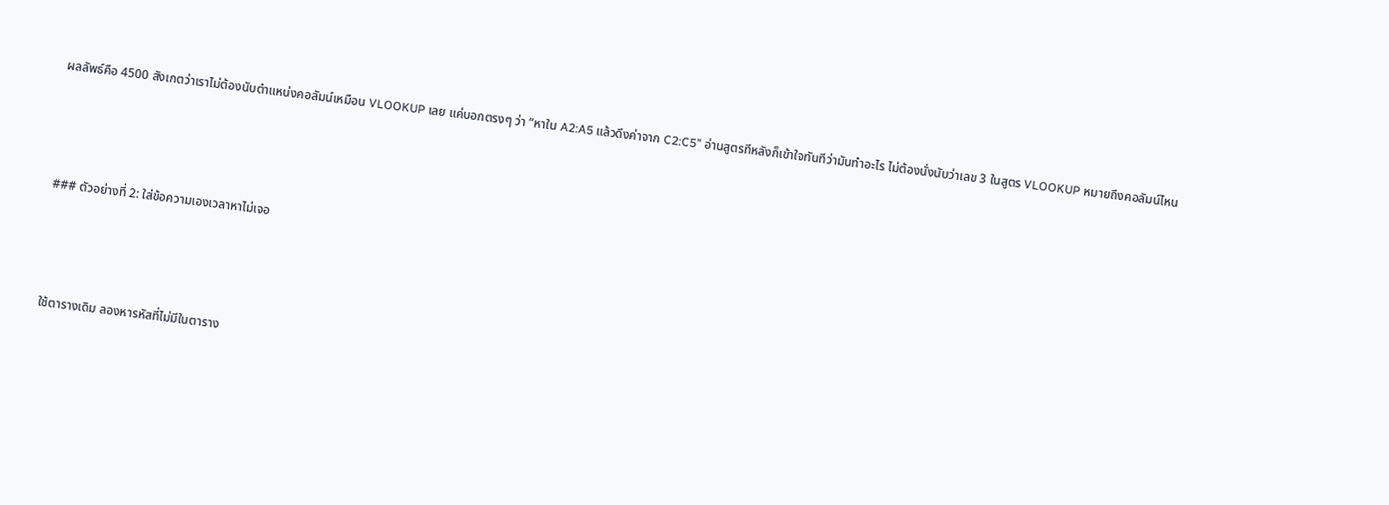ผลลัพธ์คือ 4500 สังเกตว่าเราไม่ต้องนับตำแหน่งคอลัมน์เหมือน VLOOKUP เลย แค่บอกตรงๆ ว่า “หาใน A2:A5 แล้วดึงค่าจาก C2:C5” อ่านสูตรทีหลังก็เข้าใจทันทีว่ามันทำอะไร ไม่ต้องนั่งนับว่าเลข 3 ในสูตร VLOOKUP หมายถึงคอลัมน์ไหน



### ตัวอย่างที่ 2: ใส่ข้อความเองเวลาหาไม่เจอ



ใช้ตารางเดิม ลองหารหัสที่ไม่มีในตาราง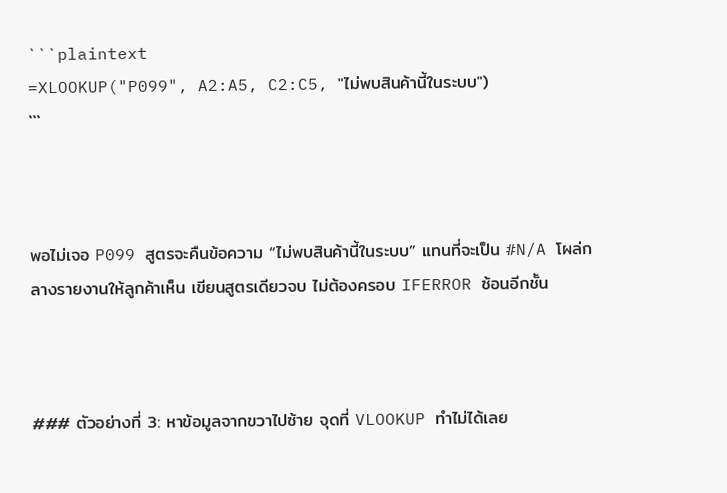```plaintext
=XLOOKUP("P099", A2:A5, C2:C5, "ไม่พบสินค้านี้ในระบบ")
```



พอไม่เจอ P099 สูตรจะคืนข้อความ “ไม่พบสินค้านี้ในระบบ” แทนที่จะเป็น #N/A โผล่กลางรายงานให้ลูกค้าเห็น เขียนสูตรเดียวจบ ไม่ต้องครอบ IFERROR ซ้อนอีกชั้น



### ตัวอย่างที่ 3: หาข้อมูลจากขวาไปซ้าย จุดที่ VLOOKUP ทำไม่ได้เลย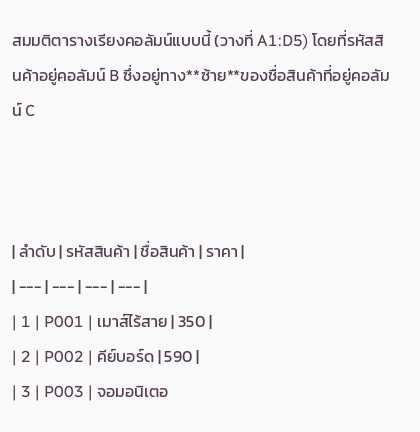สมมติตารางเรียงคอลัมน์แบบนี้ (วางที่ A1:D5) โดยที่รหัสสินค้าอยู่คอลัมน์ B ซึ่งอยู่ทาง**ซ้าย**ของชื่อสินค้าที่อยู่คอลัมน์ C



| ลำดับ | รหัสสินค้า | ชื่อสินค้า | ราคา |
| --- | --- | --- | --- |
| 1 | P001 | เมาส์ไร้สาย | 350 |
| 2 | P002 | คีย์บอร์ด | 590 |
| 3 | P003 | จอมอนิเตอ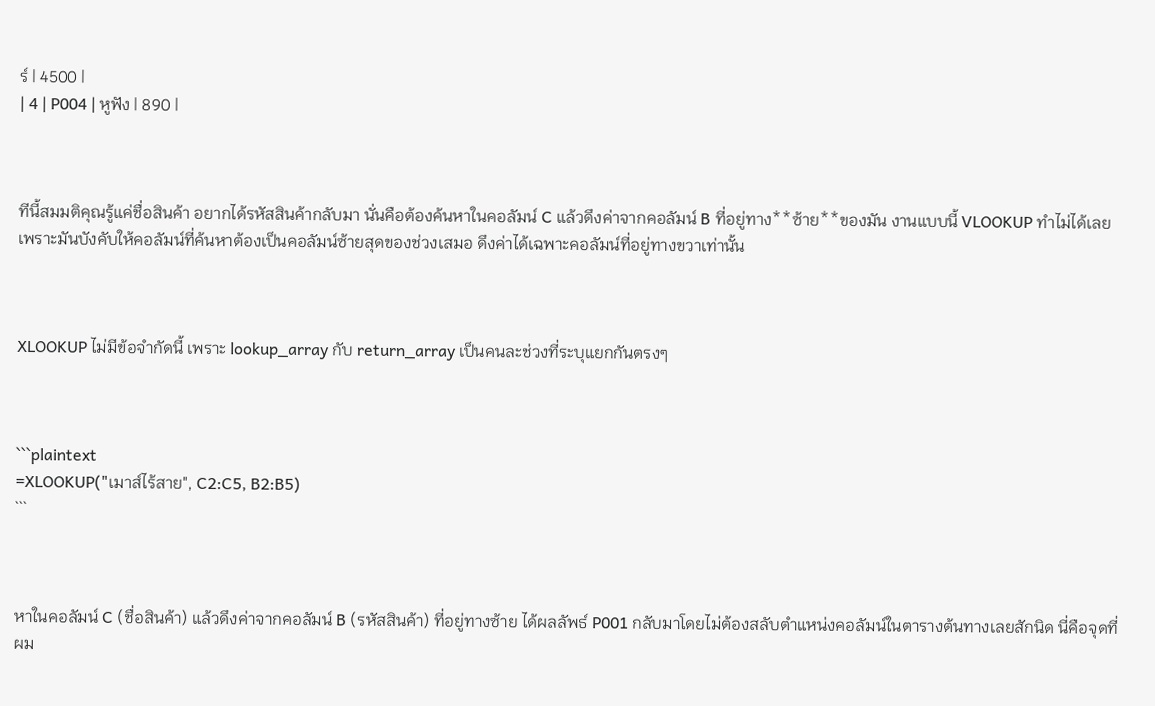ร์ | 4500 |
| 4 | P004 | หูฟัง | 890 |



ทีนี้สมมติคุณรู้แค่ชื่อสินค้า อยากได้รหัสสินค้ากลับมา นั่นคือต้องค้นหาในคอลัมน์ C แล้วดึงค่าจากคอลัมน์ B ที่อยู่ทาง**ซ้าย**ของมัน งานแบบนี้ VLOOKUP ทำไม่ได้เลย เพราะมันบังคับให้คอลัมน์ที่ค้นหาต้องเป็นคอลัมน์ซ้ายสุดของช่วงเสมอ ดึงค่าได้เฉพาะคอลัมน์ที่อยู่ทางขวาเท่านั้น



XLOOKUP ไม่มีข้อจำกัดนี้ เพราะ lookup_array กับ return_array เป็นคนละช่วงที่ระบุแยกกันตรงๆ



```plaintext
=XLOOKUP("เมาส์ไร้สาย", C2:C5, B2:B5)
```



หาในคอลัมน์ C (ชื่อสินค้า) แล้วดึงค่าจากคอลัมน์ B (รหัสสินค้า) ที่อยู่ทางซ้าย ได้ผลลัพธ์ P001 กลับมาโดยไม่ต้องสลับตำแหน่งคอลัมน์ในตารางต้นทางเลยสักนิด นี่คือจุดที่ผม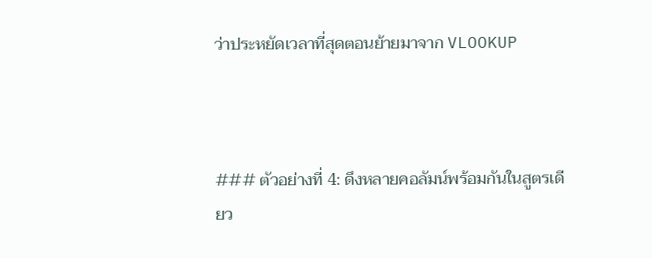ว่าประหยัดเวลาที่สุดตอนย้ายมาจาก VLOOKUP



### ตัวอย่างที่ 4: ดึงหลายคอลัมน์พร้อมกันในสูตรเดียว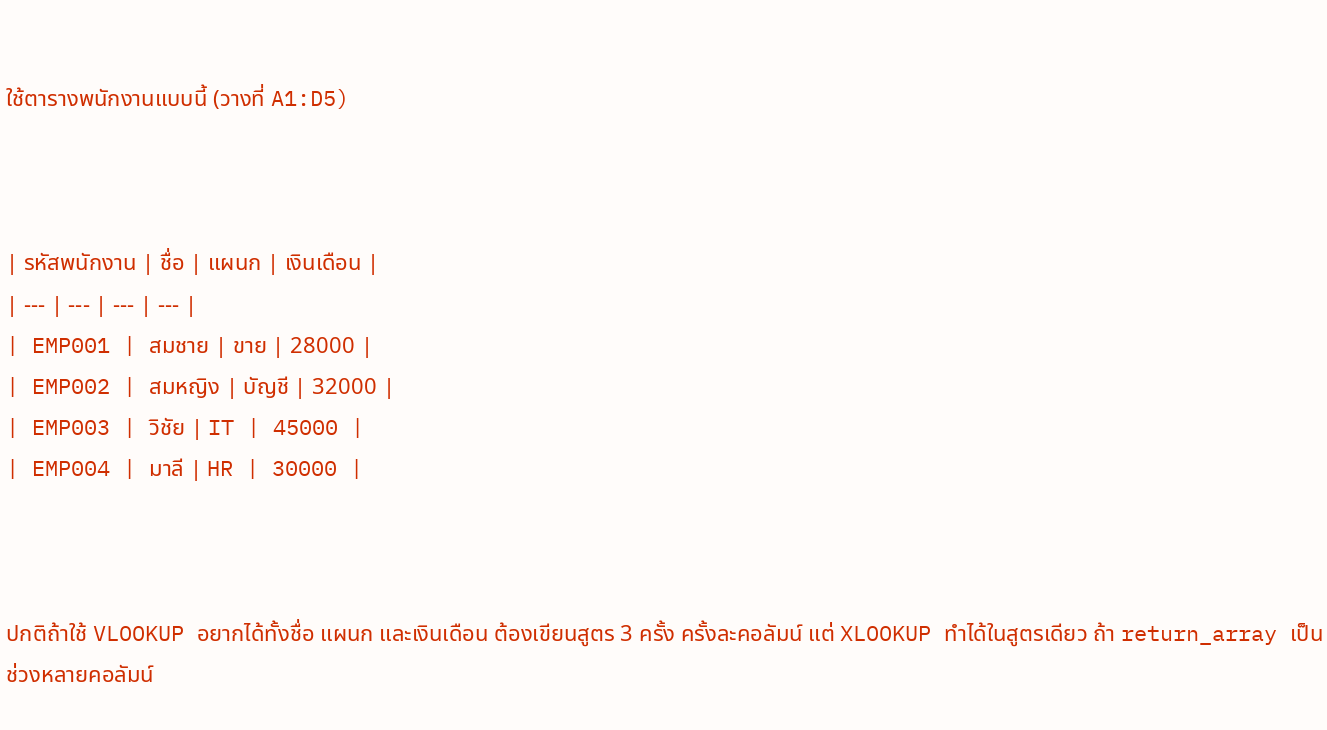ใช้ตารางพนักงานแบบนี้ (วางที่ A1:D5)



| รหัสพนักงาน | ชื่อ | แผนก | เงินเดือน |
| --- | --- | --- | --- |
| EMP001 | สมชาย | ขาย | 28000 |
| EMP002 | สมหญิง | บัญชี | 32000 |
| EMP003 | วิชัย | IT | 45000 |
| EMP004 | มาลี | HR | 30000 |



ปกติถ้าใช้ VLOOKUP อยากได้ทั้งชื่อ แผนก และเงินเดือน ต้องเขียนสูตร 3 ครั้ง ครั้งละคอลัมน์ แต่ XLOOKUP ทำได้ในสูตรเดียว ถ้า return_array เป็นช่วงหลายคอลัมน์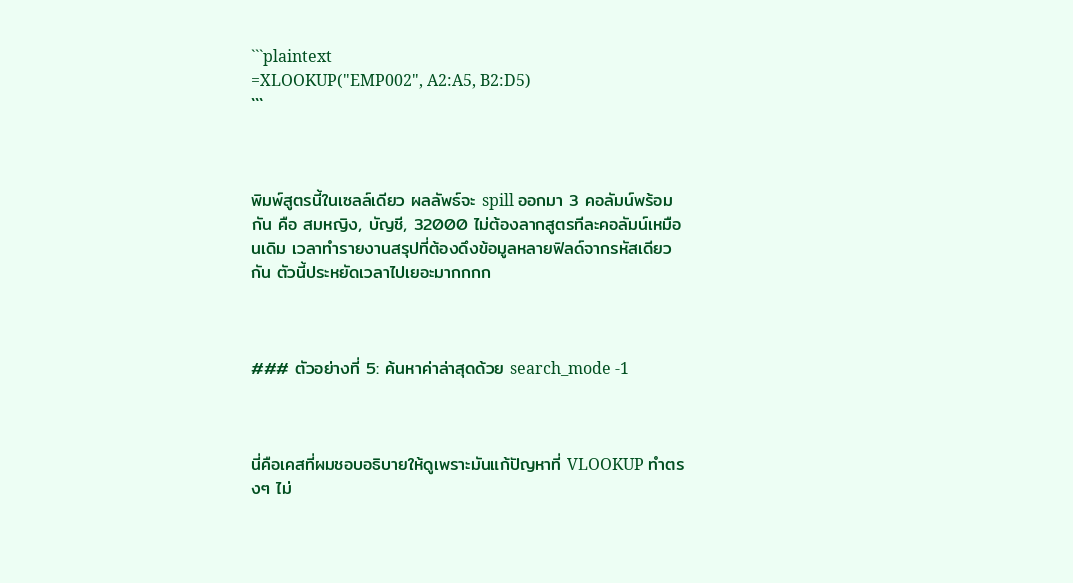```plaintext
=XLOOKUP("EMP002", A2:A5, B2:D5)
```



พิมพ์สูตรนี้ในเซลล์เดียว ผลลัพธ์จะ spill ออกมา 3 คอลัมน์พร้อมกัน คือ สมหญิง, บัญชี, 32000 ไม่ต้องลากสูตรทีละคอลัมน์เหมือนเดิม เวลาทำรายงานสรุปที่ต้องดึงข้อมูลหลายฟิลด์จากรหัสเดียวกัน ตัวนี้ประหยัดเวลาไปเยอะมากกกก



### ตัวอย่างที่ 5: ค้นหาค่าล่าสุดด้วย search_mode -1



นี่คือเคสที่ผมชอบอธิบายให้ดูเพราะมันแก้ปัญหาที่ VLOOKUP ทำตรงๆ ไม่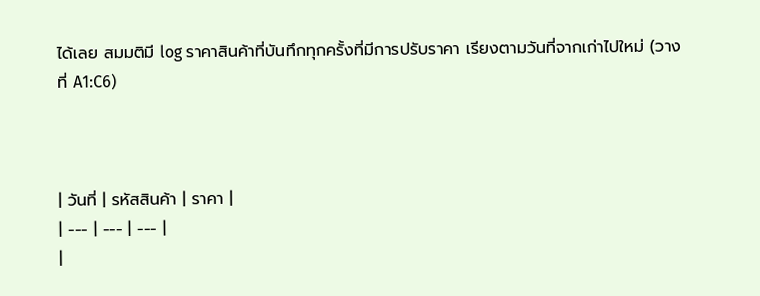ได้เลย สมมติมี log ราคาสินค้าที่บันทึกทุกครั้งที่มีการปรับราคา เรียงตามวันที่จากเก่าไปใหม่ (วางที่ A1:C6)



| วันที่ | รหัสสินค้า | ราคา |
| --- | --- | --- |
|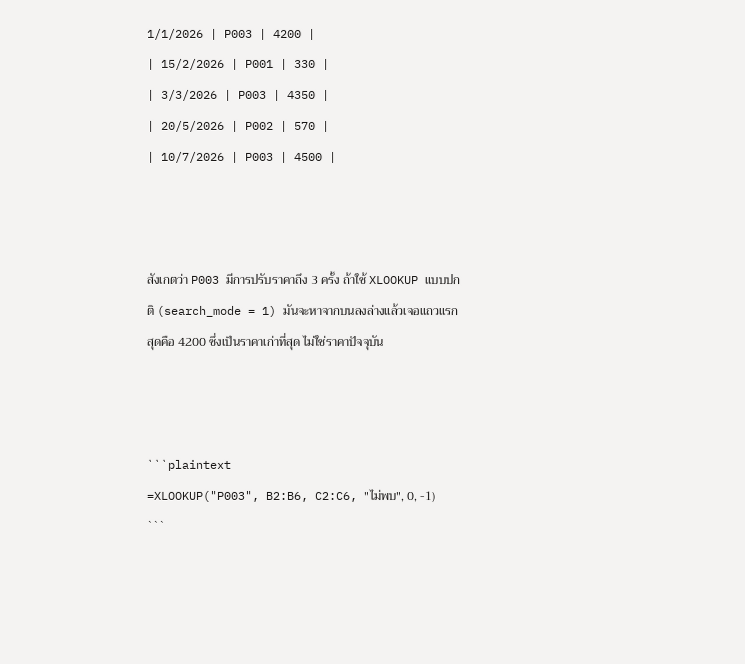1/1/2026 | P003 | 4200 |
| 15/2/2026 | P001 | 330 |
| 3/3/2026 | P003 | 4350 |
| 20/5/2026 | P002 | 570 |
| 10/7/2026 | P003 | 4500 |



สังเกตว่า P003 มีการปรับราคาถึง 3 ครั้ง ถ้าใช้ XLOOKUP แบบปกติ (search_mode = 1) มันจะหาจากบนลงล่างแล้วเจอแถวแรกสุดคือ 4200 ซึ่งเป็นราคาเก่าที่สุด ไม่ใช่ราคาปัจจุบัน



```plaintext
=XLOOKUP("P003", B2:B6, C2:C6, "ไม่พบ", 0, -1)
```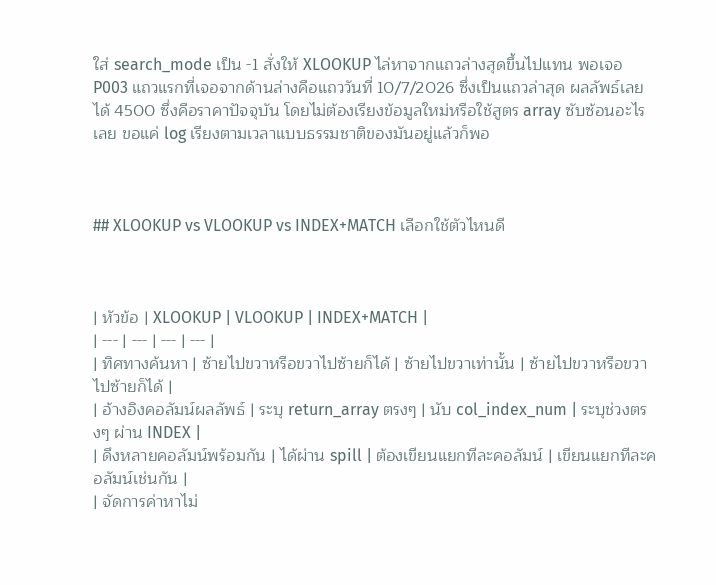ใส่ search_mode เป็น -1 สั่งให้ XLOOKUP ไล่หาจากแถวล่างสุดขึ้นไปแทน พอเจอ P003 แถวแรกที่เจอจากด้านล่างคือแถววันที่ 10/7/2026 ซึ่งเป็นแถวล่าสุด ผลลัพธ์เลยได้ 4500 ซึ่งคือราคาปัจจุบัน โดยไม่ต้องเรียงข้อมูลใหม่หรือใช้สูตร array ซับซ้อนอะไรเลย ขอแค่ log เรียงตามเวลาแบบธรรมชาติของมันอยู่แล้วก็พอ



## XLOOKUP vs VLOOKUP vs INDEX+MATCH เลือกใช้ตัวไหนดี



| หัวข้อ | XLOOKUP | VLOOKUP | INDEX+MATCH |
| --- | --- | --- | --- |
| ทิศทางค้นหา | ซ้ายไปขวาหรือขวาไปซ้ายก็ได้ | ซ้ายไปขวาเท่านั้น | ซ้ายไปขวาหรือขวาไปซ้ายก็ได้ |
| อ้างอิงคอลัมน์ผลลัพธ์ | ระบุ return_array ตรงๆ | นับ col_index_num | ระบุช่วงตรงๆ ผ่าน INDEX |
| ดึงหลายคอลัมน์พร้อมกัน | ได้ผ่าน spill | ต้องเขียนแยกทีละคอลัมน์ | เขียนแยกทีละคอลัมน์เช่นกัน |
| จัดการค่าหาไม่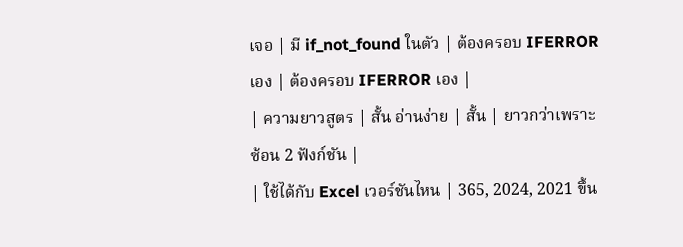เจอ | มี if_not_found ในตัว | ต้องครอบ IFERROR เอง | ต้องครอบ IFERROR เอง |
| ความยาวสูตร | สั้น อ่านง่าย | สั้น | ยาวกว่าเพราะซ้อน 2 ฟังก์ชัน |
| ใช้ได้กับ Excel เวอร์ชันไหน | 365, 2024, 2021 ขึ้น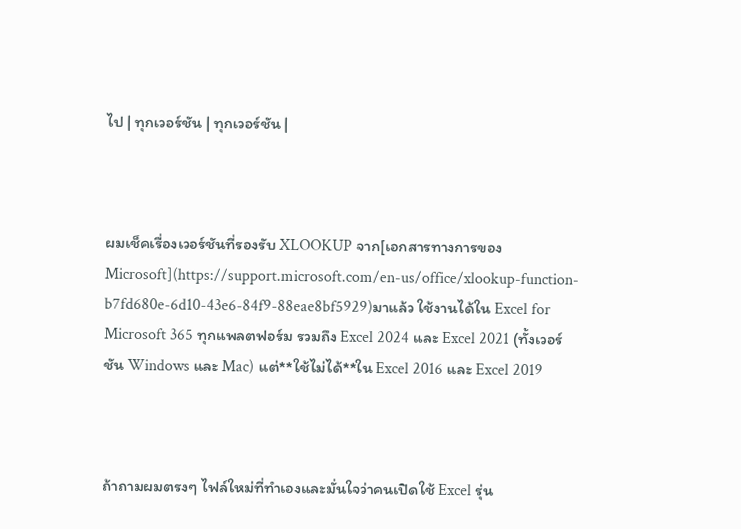ไป | ทุกเวอร์ชัน | ทุกเวอร์ชัน |



ผมเช็คเรื่องเวอร์ชันที่รองรับ XLOOKUP จาก[เอกสารทางการของ Microsoft](https://support.microsoft.com/en-us/office/xlookup-function-b7fd680e-6d10-43e6-84f9-88eae8bf5929)มาแล้ว ใช้งานได้ใน Excel for Microsoft 365 ทุกแพลตฟอร์ม รวมถึง Excel 2024 และ Excel 2021 (ทั้งเวอร์ชัน Windows และ Mac) แต่**ใช้ไม่ได้**ใน Excel 2016 และ Excel 2019



ถ้าถามผมตรงๆ ไฟล์ใหม่ที่ทำเองและมั่นใจว่าคนเปิดใช้ Excel รุ่น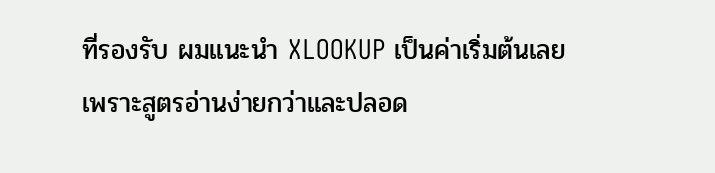ที่รองรับ ผมแนะนำ XLOOKUP เป็นค่าเริ่มต้นเลย เพราะสูตรอ่านง่ายกว่าและปลอด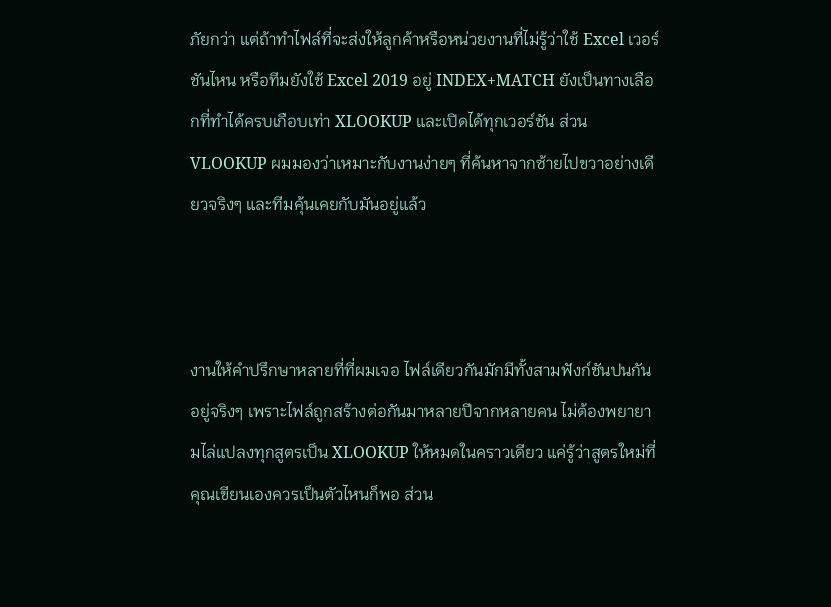ภัยกว่า แต่ถ้าทำไฟล์ที่จะส่งให้ลูกค้าหรือหน่วยงานที่ไม่รู้ว่าใช้ Excel เวอร์ชันไหน หรือทีมยังใช้ Excel 2019 อยู่ INDEX+MATCH ยังเป็นทางเลือกที่ทำได้ครบเกือบเท่า XLOOKUP และเปิดได้ทุกเวอร์ชัน ส่วน VLOOKUP ผมมองว่าเหมาะกับงานง่ายๆ ที่ค้นหาจากซ้ายไปขวาอย่างเดียวจริงๆ และทีมคุ้นเคยกับมันอยู่แล้ว



งานให้คำปรึกษาหลายที่ที่ผมเจอ ไฟล์เดียวกันมักมีทั้งสามฟังก์ชันปนกันอยู่จริงๆ เพราะไฟล์ถูกสร้างต่อกันมาหลายปีจากหลายคน ไม่ต้องพยายามไล่แปลงทุกสูตรเป็น XLOOKUP ให้หมดในคราวเดียว แค่รู้ว่าสูตรใหม่ที่คุณเขียนเองควรเป็นตัวไหนก็พอ ส่วน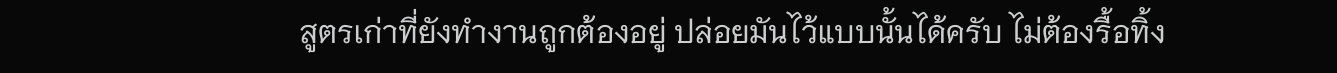สูตรเก่าที่ยังทำงานถูกต้องอยู่ ปล่อยมันไว้แบบนั้นได้ครับ ไม่ต้องรื้อทิ้ง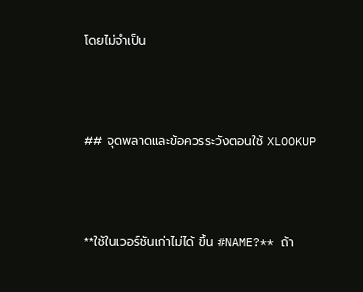โดยไม่จำเป็น



## จุดพลาดและข้อควรระวังตอนใช้ XLOOKUP



**ใช้ในเวอร์ชันเก่าไม่ได้ ขึ้น #NAME?** ถ้า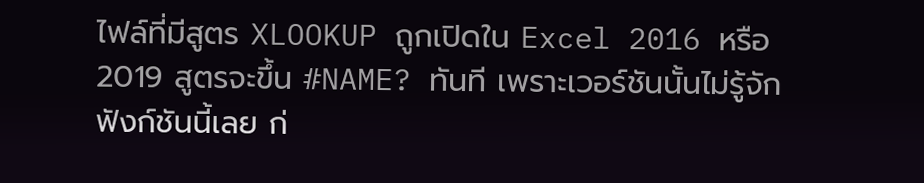ไฟล์ที่มีสูตร XLOOKUP ถูกเปิดใน Excel 2016 หรือ 2019 สูตรจะขึ้น #NAME? ทันที เพราะเวอร์ชันนั้นไม่รู้จักฟังก์ชันนี้เลย ก่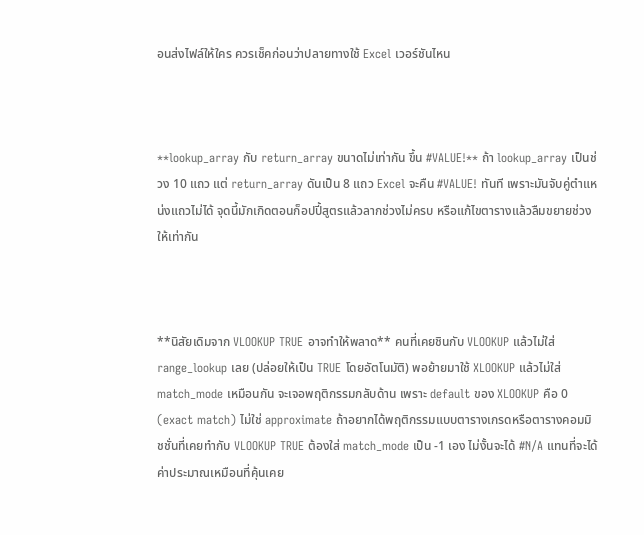อนส่งไฟล์ให้ใคร ควรเช็คก่อนว่าปลายทางใช้ Excel เวอร์ชันไหน



**lookup_array กับ return_array ขนาดไม่เท่ากัน ขึ้น #VALUE!** ถ้า lookup_array เป็นช่วง 10 แถว แต่ return_array ดันเป็น 8 แถว Excel จะคืน #VALUE! ทันที เพราะมันจับคู่ตำแหน่งแถวไม่ได้ จุดนี้มักเกิดตอนก็อปปี้สูตรแล้วลากช่วงไม่ครบ หรือแก้ไขตารางแล้วลืมขยายช่วงให้เท่ากัน



**นิสัยเดิมจาก VLOOKUP TRUE อาจทำให้พลาด** คนที่เคยชินกับ VLOOKUP แล้วไม่ใส่ range_lookup เลย (ปล่อยให้เป็น TRUE โดยอัตโนมัติ) พอย้ายมาใช้ XLOOKUP แล้วไม่ใส่ match_mode เหมือนกัน จะเจอพฤติกรรมกลับด้าน เพราะ default ของ XLOOKUP คือ 0 (exact match) ไม่ใช่ approximate ถ้าอยากได้พฤติกรรมแบบตารางเกรดหรือตารางคอมมิชชั่นที่เคยทำกับ VLOOKUP TRUE ต้องใส่ match_mode เป็น -1 เอง ไม่งั้นจะได้ #N/A แทนที่จะได้ค่าประมาณเหมือนที่คุ้นเคย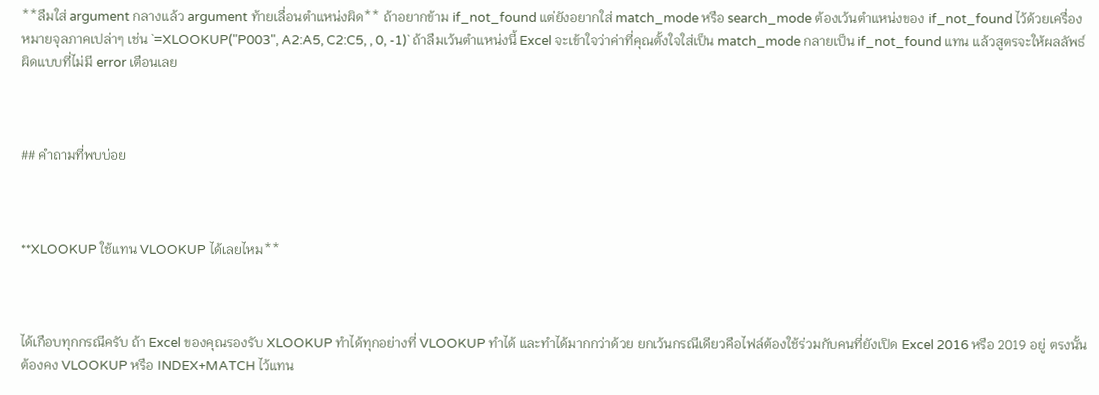**ลืมใส่ argument กลางแล้ว argument ท้ายเลื่อนตำแหน่งผิด** ถ้าอยากข้าม if_not_found แต่ยังอยากใส่ match_mode หรือ search_mode ต้องเว้นตำแหน่งของ if_not_found ไว้ด้วยเครื่องหมายจุลภาคเปล่าๆ เช่น `=XLOOKUP("P003", A2:A5, C2:C5, , 0, -1)` ถ้าลืมเว้นตำแหน่งนี้ Excel จะเข้าใจว่าค่าที่คุณตั้งใจใส่เป็น match_mode กลายเป็น if_not_found แทน แล้วสูตรจะให้ผลลัพธ์ผิดแบบที่ไม่มี error เตือนเลย



## คำถามที่พบบ่อย



**XLOOKUP ใช้แทน VLOOKUP ได้เลยไหม**



ได้เกือบทุกกรณีครับ ถ้า Excel ของคุณรองรับ XLOOKUP ทำได้ทุกอย่างที่ VLOOKUP ทำได้ และทำได้มากกว่าด้วย ยกเว้นกรณีเดียวคือไฟล์ต้องใช้ร่วมกับคนที่ยังเปิด Excel 2016 หรือ 2019 อยู่ ตรงนั้นต้องคง VLOOKUP หรือ INDEX+MATCH ไว้แทน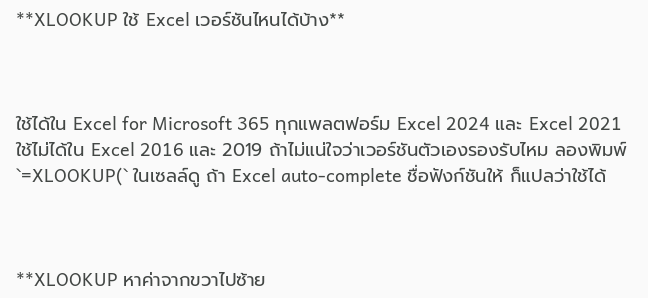**XLOOKUP ใช้ Excel เวอร์ชันไหนได้บ้าง**



ใช้ได้ใน Excel for Microsoft 365 ทุกแพลตฟอร์ม Excel 2024 และ Excel 2021 ใช้ไม่ได้ใน Excel 2016 และ 2019 ถ้าไม่แน่ใจว่าเวอร์ชันตัวเองรองรับไหม ลองพิมพ์ `=XLOOKUP(` ในเซลล์ดู ถ้า Excel auto-complete ชื่อฟังก์ชันให้ ก็แปลว่าใช้ได้



**XLOOKUP หาค่าจากขวาไปซ้าย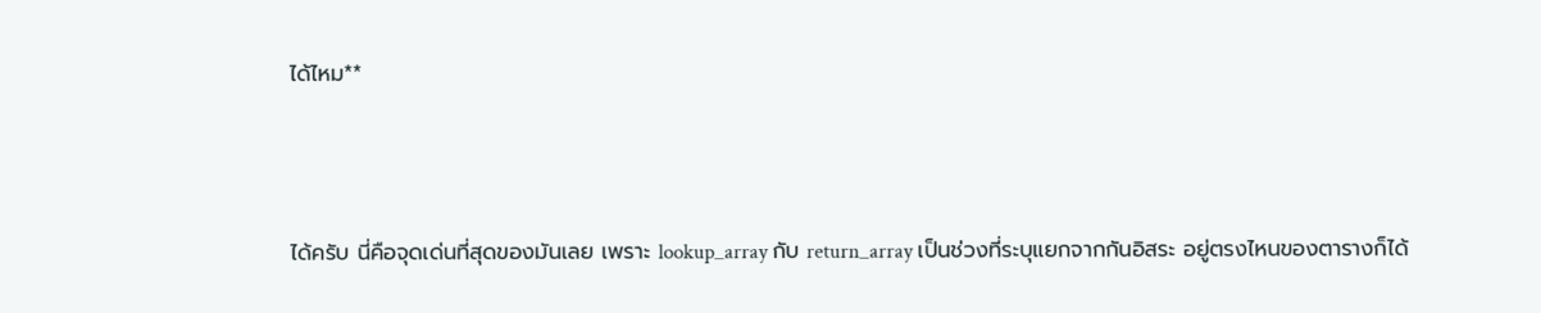ได้ไหม**



ได้ครับ นี่คือจุดเด่นที่สุดของมันเลย เพราะ lookup_array กับ return_array เป็นช่วงที่ระบุแยกจากกันอิสระ อยู่ตรงไหนของตารางก็ได้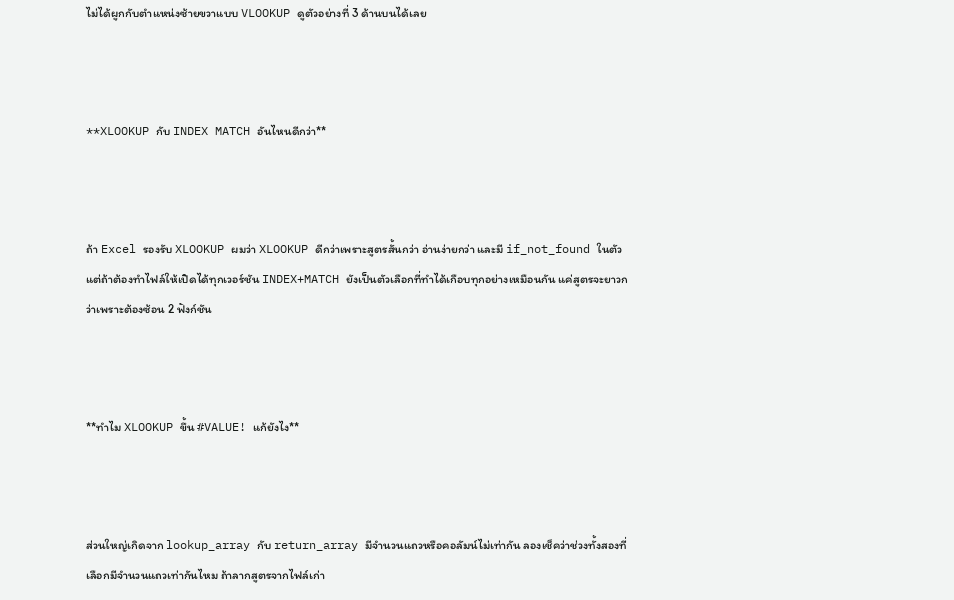ไม่ได้ผูกกับตำแหน่งซ้ายขวาแบบ VLOOKUP ดูตัวอย่างที่ 3 ด้านบนได้เลย



**XLOOKUP กับ INDEX MATCH อันไหนดีกว่า**



ถ้า Excel รองรับ XLOOKUP ผมว่า XLOOKUP ดีกว่าเพราะสูตรสั้นกว่า อ่านง่ายกว่า และมี if_not_found ในตัว แต่ถ้าต้องทำไฟล์ให้เปิดได้ทุกเวอร์ชัน INDEX+MATCH ยังเป็นตัวเลือกที่ทำได้เกือบทุกอย่างเหมือนกัน แค่สูตรจะยาวกว่าเพราะต้องซ้อน 2 ฟังก์ชัน



**ทำไม XLOOKUP ขึ้น #VALUE! แก้ยังไง**



ส่วนใหญ่เกิดจาก lookup_array กับ return_array มีจำนวนแถวหรือคอลัมน์ไม่เท่ากัน ลองเช็คว่าช่วงทั้งสองที่เลือกมีจำนวนแถวเท่ากันไหม ถ้าลากสูตรจากไฟล์เก่า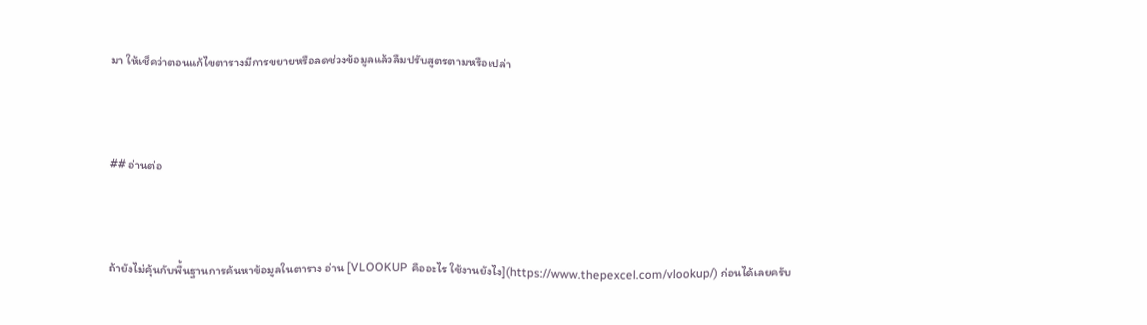มา ให้เช็คว่าตอนแก้ไขตารางมีการขยายหรือลดช่วงข้อมูลแล้วลืมปรับสูตรตามหรือเปล่า



## อ่านต่อ



ถ้ายังไม่คุ้นกับพื้นฐานการค้นหาข้อมูลในตาราง อ่าน [VLOOKUP คืออะไร ใช้งานยังไง](https://www.thepexcel.com/vlookup/) ก่อนได้เลยครับ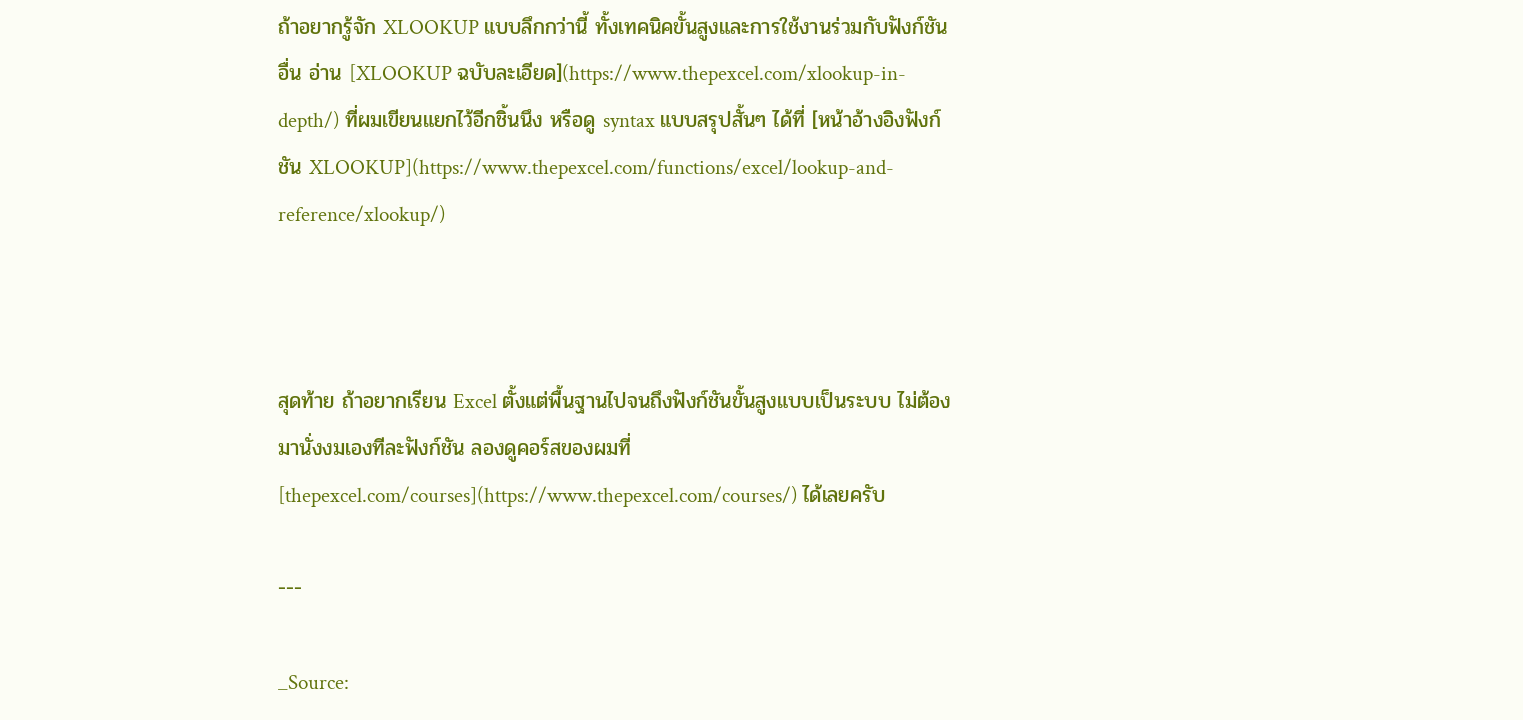ถ้าอยากรู้จัก XLOOKUP แบบลึกกว่านี้ ทั้งเทคนิคขั้นสูงและการใช้งานร่วมกับฟังก์ชันอื่น อ่าน [XLOOKUP ฉบับละเอียด](https://www.thepexcel.com/xlookup-in-depth/) ที่ผมเขียนแยกไว้อีกชิ้นนึง หรือดู syntax แบบสรุปสั้นๆ ได้ที่ [หน้าอ้างอิงฟังก์ชัน XLOOKUP](https://www.thepexcel.com/functions/excel/lookup-and-reference/xlookup/)



สุดท้าย ถ้าอยากเรียน Excel ตั้งแต่พื้นฐานไปจนถึงฟังก์ชันขั้นสูงแบบเป็นระบบ ไม่ต้องมานั่งงมเองทีละฟังก์ชัน ลองดูคอร์สของผมที่ [thepexcel.com/courses](https://www.thepexcel.com/courses/) ได้เลยครับ

---

_Source: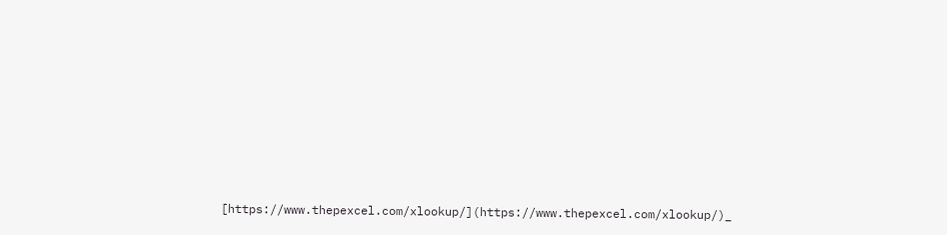[https://www.thepexcel.com/xlookup/](https://www.thepexcel.com/xlookup/)_